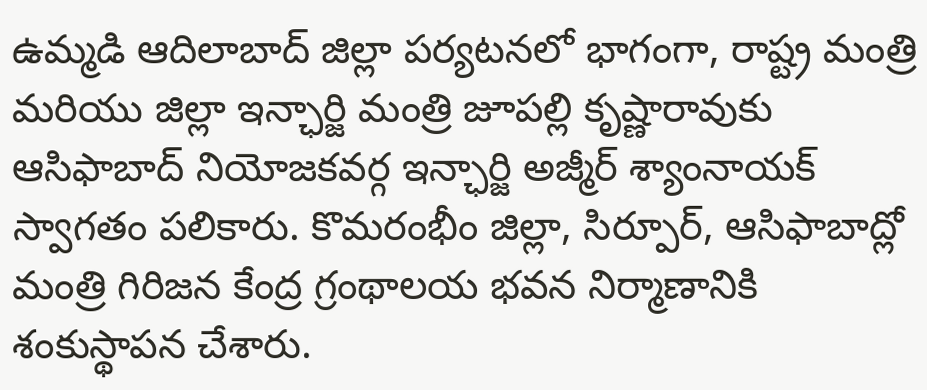ఉమ్మడి ఆదిలాబాద్ జిల్లా పర్యటనలో భాగంగా, రాష్ట్ర మంత్రి మరియు జిల్లా ఇన్ఛార్జి మంత్రి జూపల్లి కృష్ణారావుకు ఆసిఫాబాద్ నియోజకవర్గ ఇన్ఛార్జి అజ్మీర్ శ్యాంనాయక్ స్వాగతం పలికారు. కొమరంభీం జిల్లా, సిర్పూర్, ఆసిఫాబాద్లో మంత్రి గిరిజన కేంద్ర గ్రంథాలయ భవన నిర్మాణానికి శంకుస్థాపన చేశారు.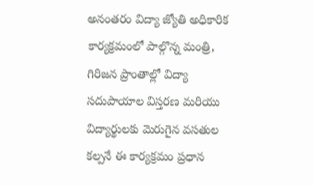అనంతరం విద్యా జ్యోతి అధికారిక కార్యక్రమంలో పాల్గొన్న మంత్రి, గిరిజన ప్రాంతాల్లో విద్యా సదుపాయాల విస్తరణ మరియు విద్యార్థులకు మెరుగైన వసతుల కల్పనే ఈ కార్యక్రమం ప్రధాన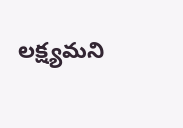లక్ష్యమని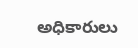అధికారులు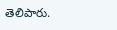తెలిపారు.